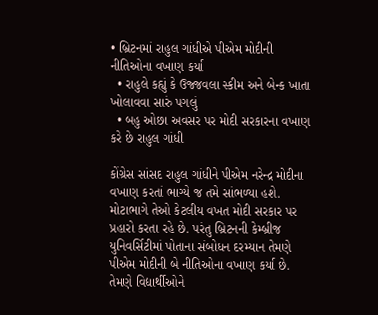• બ્રિટનમાં રાહુલ ગાંધીએ પીએમ મોદીની નીતિઓના વખાણ કર્યા
  • રાહુલે કહ્યું કે ઉજ્જવલા સ્કીમ અને બેન્ક ખાતા ખોલાવવા સારું પગલું
  • બહુ ઓછા અવસર પર મોદી સરકારના વખાણ કરે છે રાહુલ ગાંધી

કોંગ્રેસ સાંસદ રાહુલ ગાંધીને પીએમ નરેન્દ્ર મોદીના વખાણ કરતાં ભાગ્યે જ તમે સાંભળ્યા હશે. મોટાભાગે તેઓ કેટલીય વખત મોદી સરકાર પર પ્રહારો કરતા રહે છે. પરંતુ બ્રિટનની કેમ્બ્રીજ યુનિવર્સિટીમાં પોતાના સંબોધન દરમ્યાન તેમણે પીએમ મોદીની બે નીતિઓના વખાણ કર્યા છે. તેમણે વિદ્યાર્થીઓને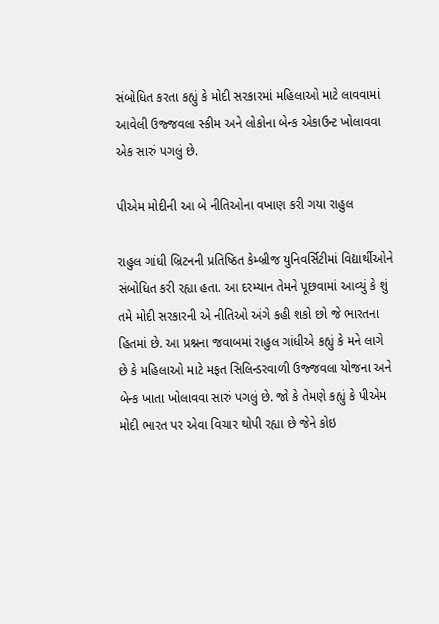સંબોધિત કરતા કહ્યું કે મોદી સરકારમાં મહિલાઓ માટે લાવવામાં આવેલી ઉજ્જવલા સ્કીમ અને લોકોના બેન્ક એકાઉન્ટ ખોલાવવા એક સારું પગલું છે.

પીએમ મોદીની આ બે નીતિઓના વખાણ કરી ગયા રાહુલ

રાહુલ ગાંધી બ્રિટનની પ્રતિષ્ઠિત કેમ્બ્રીજ યુનિવર્સિટીમાં વિદ્યાર્થીઓને સંબોધિત કરી રહ્યા હતા. આ દરમ્યાન તેમને પૂછવામાં આવ્યું કે શું તમે મોદી સરકારની એ નીતિઓ અંગે કહી શકો છો જે ભારતના હિતમાં છે. આ પ્રશ્નના જવાબમાં રાહુલ ગાંધીએ કહ્યું કે મને લાગે છે કે મહિલાઓ માટે મફત સિલિન્ડરવાળી ઉજ્જવલા યોજના અને બેન્ક ખાતા ખોલાવવા સારું પગલું છે. જો કે તેમણે કહ્યું કે પીએમ મોદી ભારત પર એવા વિચાર થોપી રહ્યા છે જેને કોઇ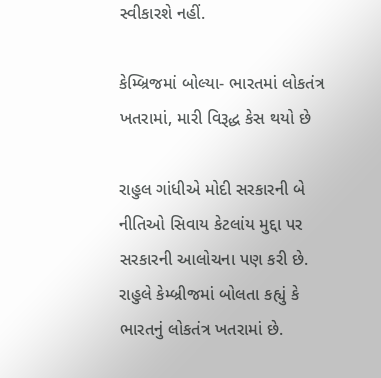સ્વીકારશે નહીં.

કેમ્બ્રિજમાં બોલ્યા- ભારતમાં લોકતંત્ર ખતરામાં, મારી વિરૂદ્ધ કેસ થયો છે

રાહુલ ગાંધીએ મોદી સરકારની બે નીતિઓ સિવાય કેટલાંય મુદ્દા પર સરકારની આલોચના પણ કરી છે. રાહુલે કેમ્બ્રીજમાં બોલતા કહ્યું કે ભારતનું લોકતંત્ર ખતરામાં છે.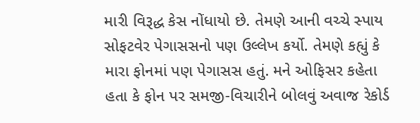મારી વિરૂદ્ધ કેસ નોંધાયો છે. તેમણે આની વચ્ચે સ્પાય સોફટવેર પેગાસસનો પણ ઉલ્લેખ કર્યો. તેમણે કહ્યું કે મારા ફોનમાં પણ પેગાસસ હતું. મને ઓફિસર કહેતા હતા કે ફોન પર સમજી-વિચારીને બોલવું અવાજ રેકોર્ડ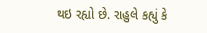થઇ રહ્યો છે. રાહુલે કહ્યું કે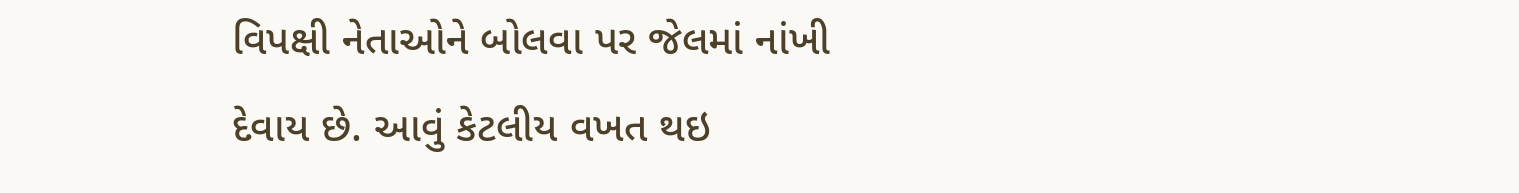વિપક્ષી નેતાઓને બોલવા પર જેલમાં નાંખી દેવાય છે. આવું કેટલીય વખત થઇ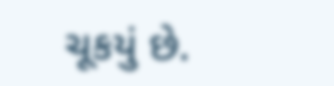ચૂકયું છે.